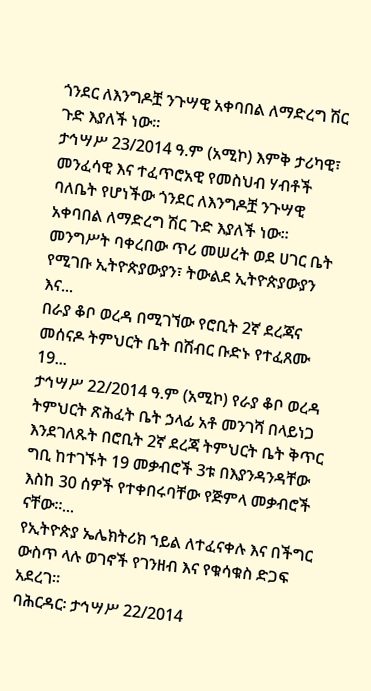ጎንደር ለእንግዶቿ ንጉሣዊ አቀባበል ለማድረግ ሽር ጉድ እያለች ነው፡፡
ታኅሣሥ 23/2014 ዓ.ም (አሚኮ) እምቅ ታሪካዊ፣ መንፈሳዊ እና ተፈጥሮአዊ የመስህብ ሃብቶች ባለቤት የሆነችው ጎንደር ለእንግዶቿ ንጉሣዊ አቀባበል ለማድረግ ሽር ጉድ እያለች ነው፡፡ መንግሥት ባቀረበው ጥሪ መሠረት ወደ ሀገር ቤት የሚገቡ ኢትዮጵያውያን፣ ትውልደ ኢትዮጵያውያን እና...
በራያ ቆቦ ወረዳ በሚገኘው የሮቢት 2ኛ ደረጃና መሰናዶ ትምህርት ቤት በሽብር ቡድኑ የተፈጸሙ 19...
ታኅሣሥ 22/2014 ዓ.ም (አሚኮ) የራያ ቆቦ ወረዳ ትምህርት ጽሕፈት ቤት ኃላፊ አቶ መንገሻ በላይነጋ እንደገለጹት በሮቢት 2ኛ ደረጃ ትምህርት ቤት ቅጥር ግቢ ከተገኙት 19 መቃብሮች 3ቱ በእያንዳንዳቸው እስከ 30 ሰዎች የተቀበሩባቸው የጅምላ መቃብሮች ናቸው።...
የኢትዮጵያ ኤሌክትሪክ ኀይል ለተፈናቀሉ እና በችግር ውስጥ ላሉ ወገኖች የገንዘብ እና የቁሳቁስ ድጋፍ አደረገ፡፡
ባሕርዳር፡ ታኅሣሥ 22/2014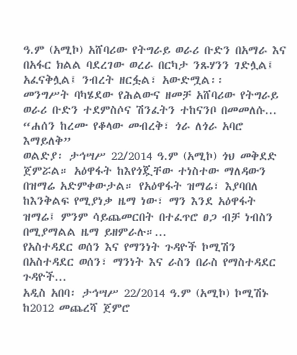ዓ.ም (አሚኮ) አሸባሪው የትግራይ ወራሪ ቡድን በአማራ እና በአፋር ክልል ባደረገው ወረራ በርካታ ንጹሃንን ገድሏል፤ አፈናቅሏል፤ ንብረት ዘርፏል፣ አውድሟል፡፡
መንግሥት ባካሄደው የሕልውና ዘመቻ አሸባሪው የትግራይ ወራሪ ቡድን ተደምስሶና ሽንፈትን ተከናንቦ በመመለሱ...
“ሐሰን ከረሙ የቆላው መብረቅ፣ ጎራ ለጎራ አባሮ እማይለቅ”
ወልድያ፡ ታኅሣሥ 22/2014 ዓ.ም (አሚኮ) ጎህ መቅደድ ጀምሯል። አዕዋፋት ከእየጎጇቸው ተነስተው ማለዳውን በዝማሬ አድምቀውታል። የአዕዋፋት ዝማሬ፣ እያባበለ ከእንቅልፍ የሚያነቃ ዜማ ነው፣ ማን እንደ አዕዋፋት ዝማሬ፤ ምንም ሳይጨመርበት በተፈጥሮ ፀጋ ብቻ ነብስን በሚያማልል ዜማ ይዘምራሉ።...
የአስተዳደር ወሰን እና የማንነት ጉዳዮች ኮሚሽን በአስተዳደር ወሰን፣ ማንነት እና ራስን በራስ የማስተዳደር ጉዳዮች...
አዲስ አበባ፡ ታኅሣሥ 22/2014 ዓ.ም (አሚኮ) ኮሚሽኑ ከ2012 መጨረሻ ጀምሮ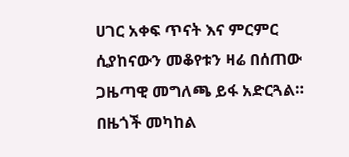ሀገር አቀፍ ጥናት እና ምርምር ሲያከናውን መቆየቱን ዛሬ በሰጠው ጋዜጣዊ መግለጫ ይፋ አድርጓል።
በዜጎች መካከል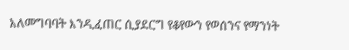አለመግባባት እንዲፈጠር ሲያደርግ የቆየውን የወሰንና የማንነት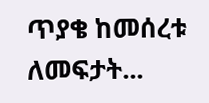ጥያቄ ከመሰረቱ ለመፍታት...